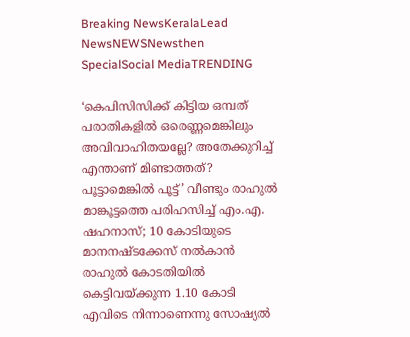Breaking NewsKeralaLead NewsNEWSNewsthen SpecialSocial MediaTRENDING

‘കെപിസിസിക്ക് കിട്ടിയ ഒമ്പത് പരാതികളില്‍ ഒരെണ്ണമെങ്കിലും അവിവാഹിതയല്ലേ? അതേക്കുറിച്ച് എന്താണ് മിണ്ടാത്തത്? പൂട്ടാമെങ്കില്‍ പൂട്ട്’ വീണ്ടും രാഹുല്‍ മാങ്കൂട്ടത്തെ പരിഹസിച്ച് എം.എ. ഷഹനാസ്; 10 കോടിയുടെ മാനനഷ്ടക്കേസ് നല്‍കാന്‍ രാഹുല്‍ കോടതിയില്‍ കെട്ടിവയ്ക്കുന്ന 1.10 കോടി എവിടെ നിന്നാണെന്നു സോഷ്യല്‍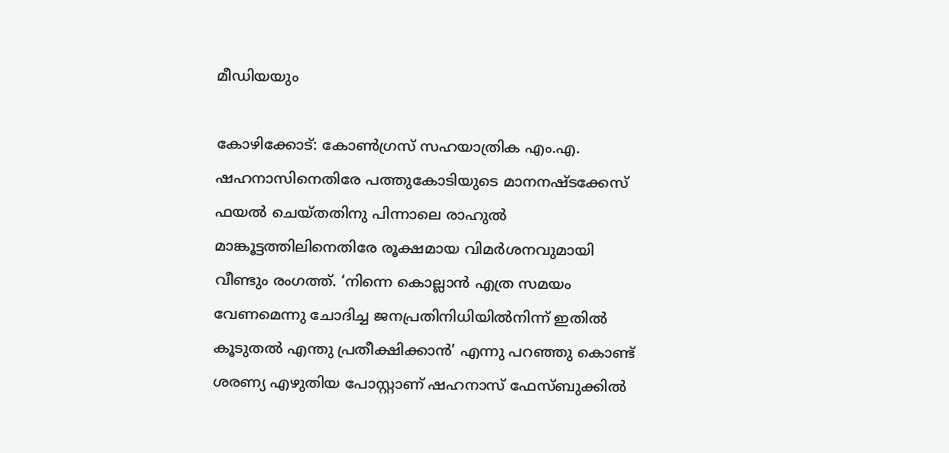മീഡിയയും

കോഴിക്കോട്: കോണ്‍ഗ്രസ് സഹയാത്രിക എം.എ. ഷഹനാസിനെതിരേ പത്തുകോടിയുടെ മാനനഷ്ടക്കേസ് ഫയല്‍ ചെയ്തതിനു പിന്നാലെ രാഹുല്‍ മാങ്കൂട്ടത്തിലിനെതിരേ രൂക്ഷമായ വിമര്‍ശനവുമായി വീണ്ടും രംഗത്ത്. ‘നിന്നെ കൊല്ലാന്‍ എത്ര സമയം വേണമെന്നു ചോദിച്ച ജനപ്രതിനിധിയില്‍നിന്ന് ഇതില്‍ കൂടുതല്‍ എന്തു പ്രതീക്ഷിക്കാന്‍’ എന്നു പറഞ്ഞു കൊണ്ട് ശരണ്യ എഴുതിയ പോസ്റ്റാണ് ഷഹനാസ് ഫേസ്ബുക്കില്‍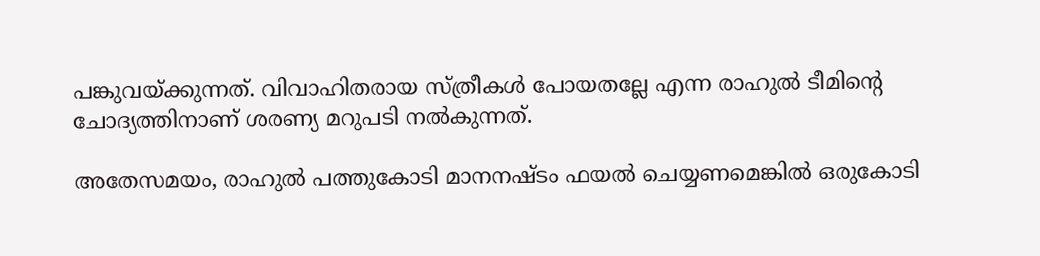പങ്കുവയ്ക്കുന്നത്. വിവാഹിതരായ സ്ത്രീകള്‍ പോയതല്ലേ എന്ന രാഹുല്‍ ടീമിന്റെ ചോദ്യത്തിനാണ് ശരണ്യ മറുപടി നല്‍കുന്നത്.

അതേസമയം, രാഹുല്‍ പത്തുകോടി മാനനഷ്ടം ഫയല്‍ ചെയ്യണമെങ്കില്‍ ഒരുകോടി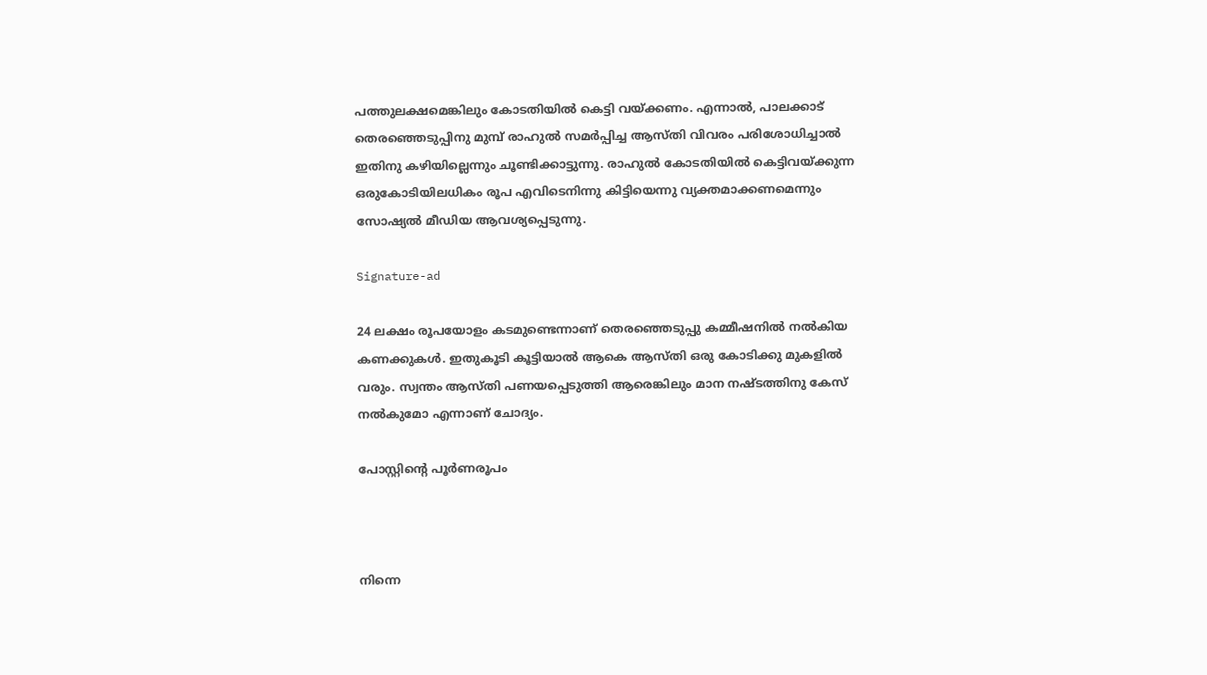പത്തുലക്ഷമെങ്കിലും കോടതിയില്‍ കെട്ടി വയ്ക്കണം. എന്നാല്‍, പാലക്കാട് തെരഞ്ഞെടുപ്പിനു മുമ്പ് രാഹുല്‍ സമര്‍പ്പിച്ച ആസ്തി വിവരം പരിശോധിച്ചാല്‍ ഇതിനു കഴിയില്ലെന്നും ചൂണ്ടിക്കാട്ടുന്നു. രാഹുല്‍ കോടതിയില്‍ കെട്ടിവയ്ക്കുന്ന ഒരുകോടിയിലധികം രൂപ എവിടെനിന്നു കിട്ടിയെന്നു വ്യക്തമാക്കണമെന്നും സോഷ്യല്‍ മീഡിയ ആവശ്യപ്പെടുന്നു.

Signature-ad

24 ലക്ഷം രൂപയോളം കടമുണ്ടെന്നാണ് തെരഞ്ഞെടുപ്പു കമ്മീഷനില്‍ നല്‍കിയ കണക്കുകള്‍. ഇതുകൂടി കൂട്ടിയാല്‍ ആകെ ആസ്തി ഒരു കോടിക്കു മുകളില്‍ വരും. സ്വന്തം ആസ്തി പണയപ്പെടുത്തി ആരെങ്കിലും മാന നഷ്ടത്തിനു കേസ് നല്‍കുമോ എന്നാണ് ചോദ്യം.

പോസ്റ്റിന്റെ പൂര്‍ണരൂപം



നിന്നെ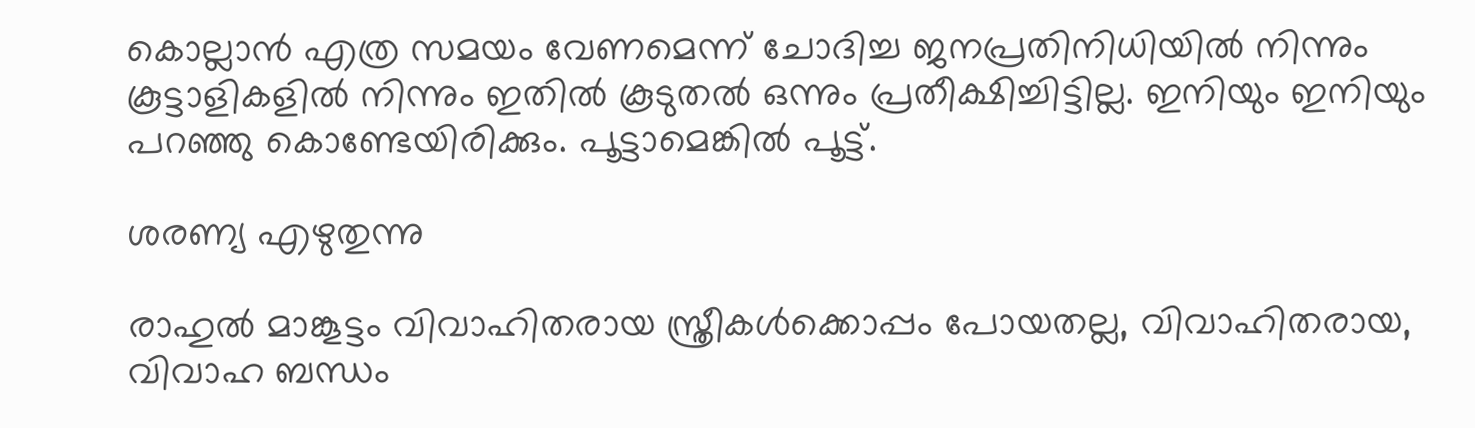കൊല്ലാന്‍ എത്ര സമയം വേണമെന്ന് ചോദിച്ച ജനപ്രതിനിധിയില്‍ നിന്നും കൂട്ടാളികളില്‍ നിന്നും ഇതില്‍ കൂടുതല്‍ ഒന്നും പ്രതീക്ഷിച്ചിട്ടില്ല. ഇനിയും ഇനിയും പറഞ്ഞു കൊണ്ടേയിരിക്കും. പൂട്ടാമെങ്കില്‍ പൂട്ട്.

ശരണ്യ എഴുതുന്നു

രാഹുല്‍ മാങ്കൂട്ടം വിവാഹിതരായ സ്ത്രീകള്‍ക്കൊപ്പം പോയതല്ല, വിവാഹിതരായ, വിവാഹ ബന്ധം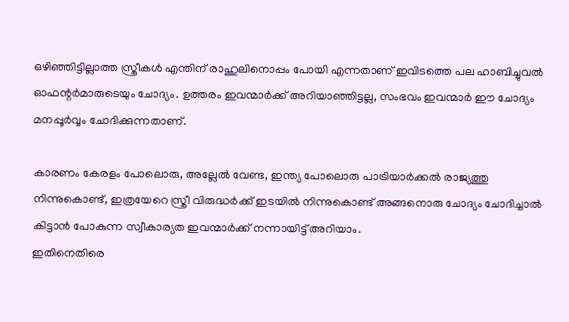ഒഴിഞ്ഞിട്ടില്ലാത്ത സ്ത്രീകള്‍ എന്തിന് രാഹുലിനൊപ്പം പോയി എന്നതാണ് ഇവിടത്തെ പല ഹാബിച്ചുവല്‍ ഓഫന്റര്‍മാരുടെയും ചോദ്യം. ഉത്തരം ഇവന്മാര്‍ക്ക് അറിയാഞ്ഞിട്ടല്ല, സംഭവം ഇവന്മാര്‍ ഈ ചോദ്യം മനപ്പൂര്‍വ്വം ചോദിക്കുന്നതാണ്.

കാരണം കേരളം പോലൊരു, അല്ലേല്‍ വേണ്ട, ഇന്ത്യ പോലൊരു പാട്രിയാര്‍ക്കല്‍ രാജ്യത്തു നിന്നുകൊണ്ട്, ഇത്രയേറെ സ്ത്രീ വിരുദ്ധര്‍ക്ക് ഇടയില്‍ നിന്നുകൊണ്ട് അങ്ങനൊരു ചോദ്യം ചോദിച്ചാല്‍ കിട്ടാന്‍ പോകുന്ന സ്വീകാര്യത ഇവന്മാര്‍ക്ക് നന്നായിട്ട് അറിയാം.
ഇതിനെതിരെ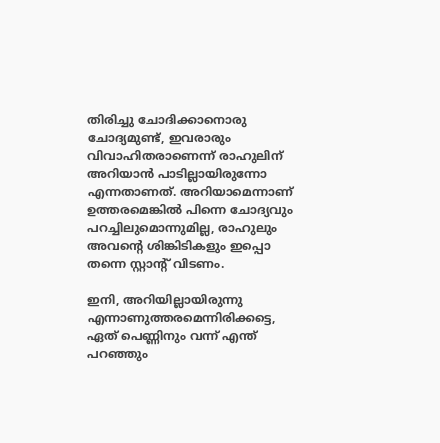തിരിച്ചു ചോദിക്കാനൊരു ചോദ്യമുണ്ട്, ഇവരാരും വിവാഹിതരാണെന്ന് രാഹുലിന് അറിയാന്‍ പാടില്ലായിരുന്നോ എന്നതാണത്. അറിയാമെന്നാണ് ഉത്തരമെങ്കില്‍ പിന്നെ ചോദ്യവും പറച്ചിലുമൊന്നുമില്ല, രാഹുലും അവന്റെ ശിങ്കിടികളും ഇപ്പൊ തന്നെ സ്റ്റാന്റ് വിടണം.

ഇനി, അറിയില്ലായിരുന്നു എന്നാണുത്തരമെന്നിരിക്കട്ടെ, ഏത് പെണ്ണിനും വന്ന് എന്ത് പറഞ്ഞും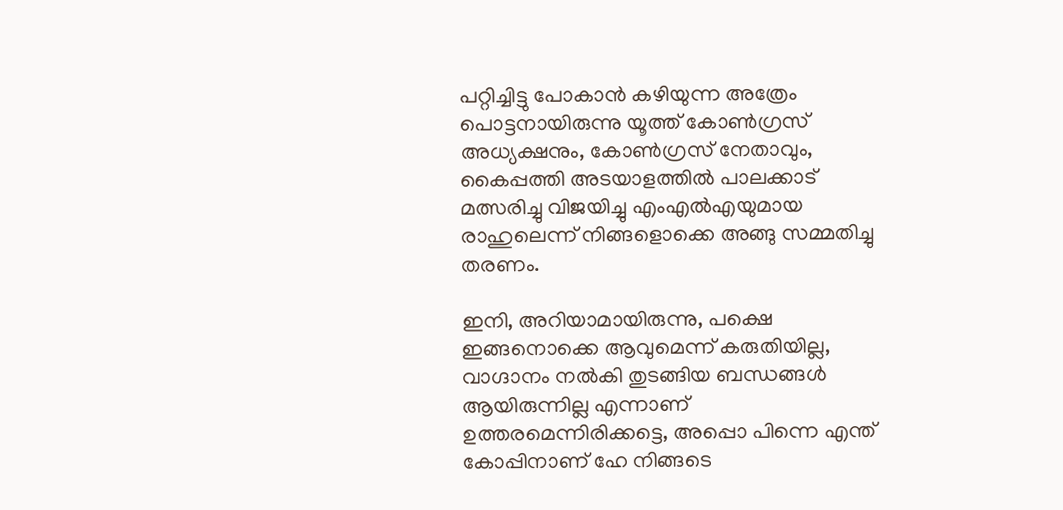പറ്റിച്ചിട്ടു പോകാന്‍ കഴിയുന്ന അത്രേം പൊട്ടനായിരുന്നു യൂത്ത് കോണ്‍ഗ്രസ് അധ്യക്ഷനും, കോണ്‍ഗ്രസ് നേതാവും, കൈപ്പത്തി അടയാളത്തില്‍ പാലക്കാട് മത്സരിച്ചു വിജയിച്ചു എംഎല്‍എയുമായ രാഹുലെന്ന് നിങ്ങളൊക്കെ അങ്ങു സമ്മതിച്ചു തരണം.

ഇനി, അറിയാമായിരുന്നു, പക്ഷെ ഇങ്ങനൊക്കെ ആവുമെന്ന് കരുതിയില്ല, വാഗ്ദാനം നല്‍കി തുടങ്ങിയ ബന്ധങ്ങള്‍ ആയിരുന്നില്ല എന്നാണ് ഉത്തരമെന്നിരിക്കട്ടെ, അപ്പൊ പിന്നെ എന്ത് കോപ്പിനാണ് ഹേ നിങ്ങടെ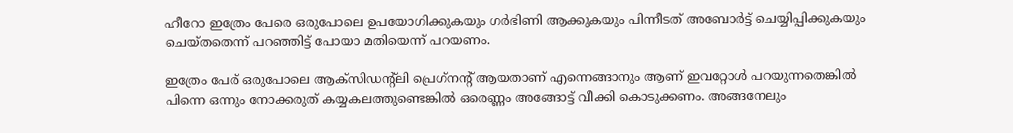ഹീറോ ഇത്രേം പേരെ ഒരുപോലെ ഉപയോഗിക്കുകയും ഗര്‍ഭിണി ആക്കുകയും പിന്നീടത് അബോര്‍ട്ട് ചെയ്യിപ്പിക്കുകയും ചെയ്തതെന്ന് പറഞ്ഞിട്ട് പോയാ മതിയെന്ന് പറയണം.

ഇത്രേം പേര് ഒരുപോലെ ആക്‌സിഡന്റ്‌ലി പ്രെഗ്‌നന്റ് ആയതാണ് എന്നെങ്ങാനും ആണ് ഇവറ്റോള്‍ പറയുന്നതെങ്കില്‍ പിന്നെ ഒന്നും നോക്കരുത് കയ്യകലത്തുണ്ടെങ്കില്‍ ഒരെണ്ണം അങ്ങോട്ട് വീക്കി കൊടുക്കണം. അങ്ങനേലും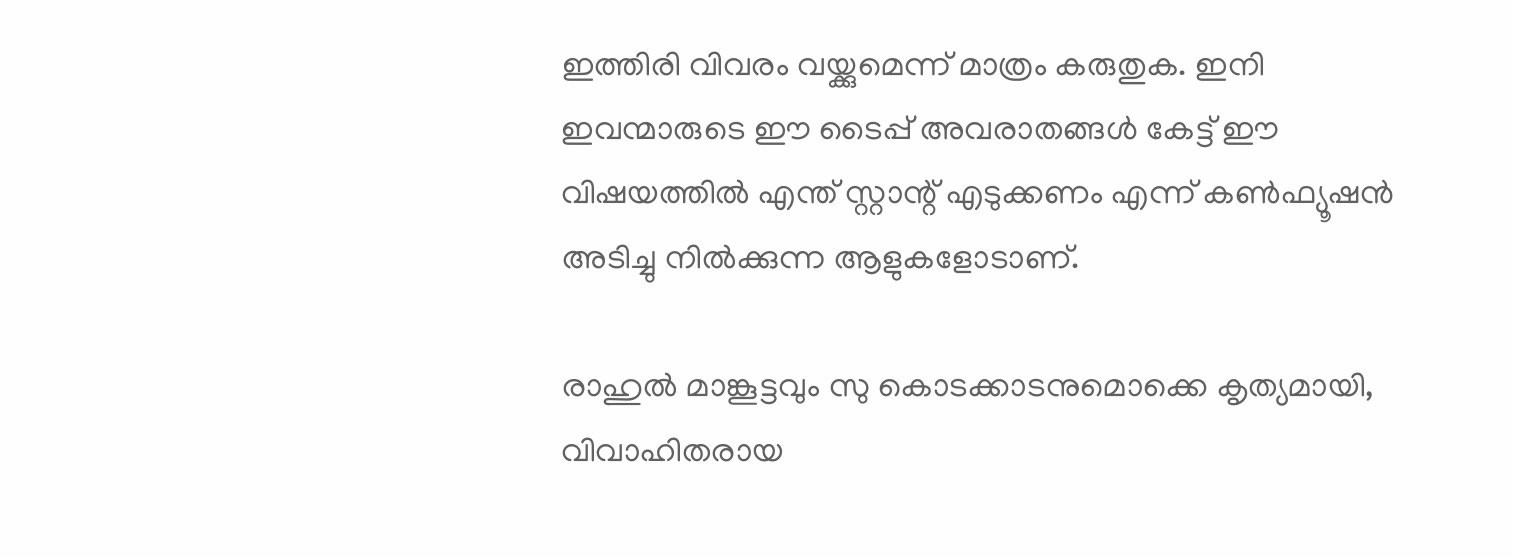ഇത്തിരി വിവരം വയ്ക്കുമെന്ന് മാത്രം കരുതുക. ഇനി ഇവന്മാരുടെ ഈ ടൈപ്പ് അവരാതങ്ങള്‍ കേട്ട് ഈ വിഷയത്തില്‍ എന്ത് സ്റ്റാന്റ് എടുക്കണം എന്ന് കണ്‍ഫ്യൂഷന്‍ അടിച്ചു നില്‍ക്കുന്ന ആളുകളോടാണ്.

രാഹുല്‍ മാങ്കൂട്ടവും സു കൊടക്കാടനുമൊക്കെ കൃത്യമായി, വിവാഹിതരായ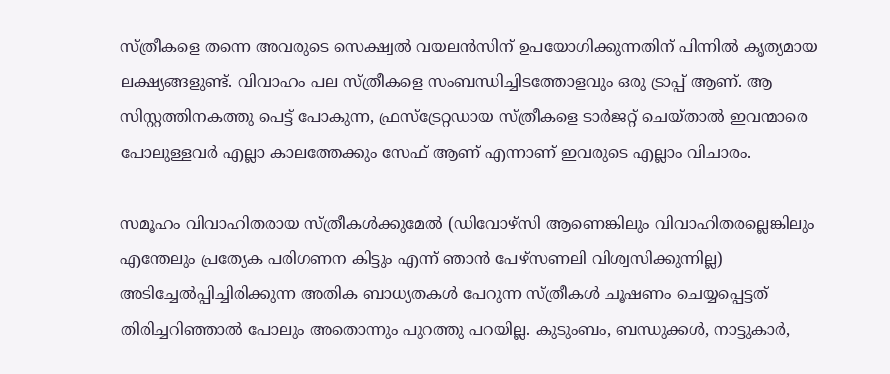സ്ത്രീകളെ തന്നെ അവരുടെ സെക്ഷ്വല്‍ വയലന്‍സിന് ഉപയോഗിക്കുന്നതിന് പിന്നില്‍ കൃത്യമായ ലക്ഷ്യങ്ങളുണ്ട്. വിവാഹം പല സ്ത്രീകളെ സംബന്ധിച്ചിടത്തോളവും ഒരു ട്രാപ്പ് ആണ്. ആ സിസ്റ്റത്തിനകത്തു പെട്ട് പോകുന്ന, ഫ്രസ്‌ട്രേറ്റഡായ സ്ത്രീകളെ ടാര്‍ജറ്റ് ചെയ്താല്‍ ഇവന്മാരെ പോലുള്ളവര്‍ എല്ലാ കാലത്തേക്കും സേഫ് ആണ് എന്നാണ് ഇവരുടെ എല്ലാം വിചാരം.

സമൂഹം വിവാഹിതരായ സ്ത്രീകള്‍ക്കുമേല്‍ (ഡിവോഴ്‌സി ആണെങ്കിലും വിവാഹിതരല്ലെങ്കിലും എന്തേലും പ്രത്യേക പരിഗണന കിട്ടും എന്ന് ഞാന്‍ പേഴ്സണലി വിശ്വസിക്കുന്നില്ല) അടിച്ചേല്‍പ്പിച്ചിരിക്കുന്ന അതിക ബാധ്യതകള്‍ പേറുന്ന സ്ത്രീകള്‍ ചൂഷണം ചെയ്യപ്പെട്ടത് തിരിച്ചറിഞ്ഞാല്‍ പോലും അതൊന്നും പുറത്തു പറയില്ല. കുടുംബം, ബന്ധുക്കള്‍, നാട്ടുകാര്‍,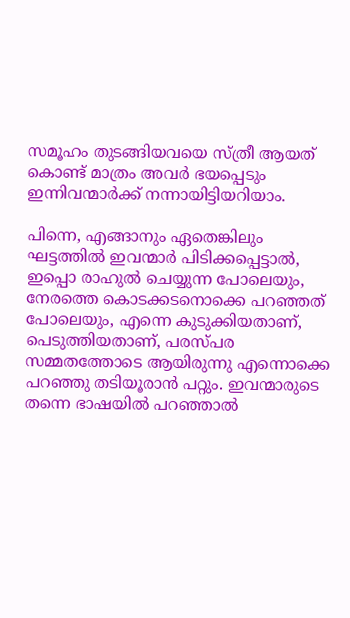സമൂഹം തുടങ്ങിയവയെ സ്ത്രീ ആയത് കൊണ്ട് മാത്രം അവര്‍ ഭയപ്പെടും ഇന്നിവന്മാര്‍ക്ക് നന്നായിട്ടിയറിയാം.

പിന്നെ, എങ്ങാനും ഏതെങ്കിലും ഘട്ടത്തില്‍ ഇവന്മാര്‍ പിടിക്കപ്പെട്ടാല്‍, ഇപ്പൊ രാഹുല്‍ ചെയ്യുന്ന പോലെയും, നേരത്തെ കൊടക്കടനൊക്കെ പറഞ്ഞത് പോലെയും, എന്നെ കുടുക്കിയതാണ്, പെടുത്തിയതാണ്, പരസ്പര സമ്മതത്തോടെ ആയിരുന്നു എന്നൊക്കെ പറഞ്ഞു തടിയൂരാന്‍ പറ്റും. ഇവന്മാരുടെ തന്നെ ഭാഷയില്‍ പറഞ്ഞാല്‍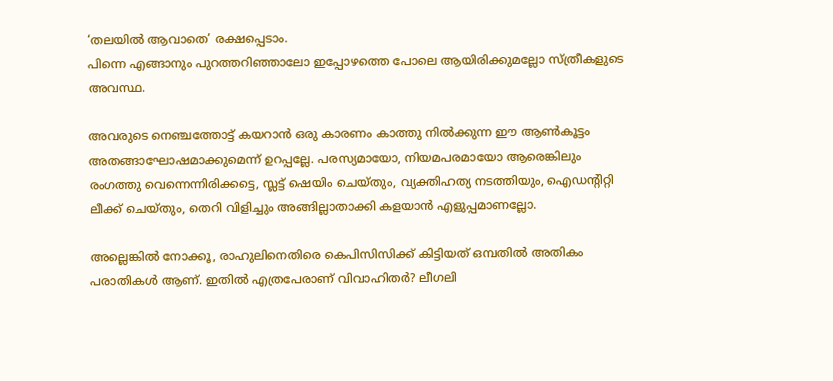‘തലയില്‍ ആവാതെ’ രക്ഷപ്പെടാം.
പിന്നെ എങ്ങാനും പുറത്തറിഞ്ഞാലോ ഇപ്പോഴത്തെ പോലെ ആയിരിക്കുമല്ലോ സ്ത്രീകളുടെ അവസ്ഥ.

അവരുടെ നെഞ്ചത്തോട്ട് കയറാന്‍ ഒരു കാരണം കാത്തു നില്‍ക്കുന്ന ഈ ആണ്‍കൂട്ടം അതങ്ങാഘോഷമാക്കുമെന്ന് ഉറപ്പല്ലേ. പരസ്യമായോ, നിയമപരമായോ ആരെങ്കിലും രംഗത്തു വെന്നെന്നിരിക്കട്ടെ, സ്ലട്ട് ഷെയിം ചെയ്തും, വ്യക്തിഹത്യ നടത്തിയും, ഐഡന്റിറ്റി ലീക്ക് ചെയ്തും, തെറി വിളിച്ചും അങ്ങില്ലാതാക്കി കളയാന്‍ എളുപ്പമാണല്ലോ.

അല്ലെങ്കില്‍ നോക്കൂ, രാഹുലിനെതിരെ കെപിസിസിക്ക് കിട്ടിയത് ഒമ്പതില്‍ അതികം പരാതികള്‍ ആണ്. ഇതില്‍ എത്രപേരാണ് വിവാഹിതര്‍? ലീഗലി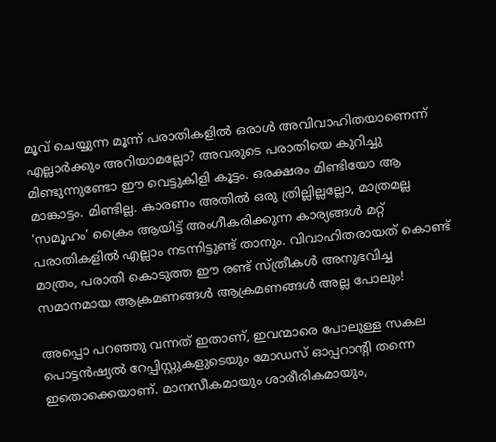മൂവ് ചെയ്യുന്ന മൂന്ന് പരാതികളില്‍ ഒരാള്‍ അവിവാഹിതയാണെന്ന് എല്ലാര്‍ക്കും അറിയാമല്ലോ? അവരുടെ പരാതിയെ കുറിച്ചു മിണ്ടുന്നുണ്ടോ ഈ വെട്ടുകിളി കൂട്ടം. ഒരക്ഷരം മിണ്ടിയോ ആ മാങ്കാട്ടം. മിണ്ടില്ല. കാരണം അതില്‍ ഒരു ത്രില്ലില്ലല്ലോ, മാത്രമല്ല ‘സമൂഹം’ ക്രൈം ആയിട്ട് അംഗീകരിക്കുന്ന കാര്യങ്ങള്‍ മറ്റ് പരാതികളില്‍ എല്ലാം നടന്നിട്ടുണ്ട് താനും. വിവാഹിതരായത് കൊണ്ട് മാത്രം, പരാതി കൊടുത്ത ഈ രണ്ട് സ്ത്രീകള്‍ അനുഭവിച്ച സമാനമായ ആക്രമണങ്ങള്‍ ആക്രമണങ്ങള്‍ അല്ല പോലും!

അപ്പൊ പറഞ്ഞു വന്നത് ഇതാണ്, ഇവന്മാരെ പോലുള്ള സകല പൊട്ടന്‍ഷ്യല്‍ റേപ്പിസ്റ്റുകളുടെയും മോഡസ് ഓപ്പറാന്റി തന്നെ ഇതൊക്കെയാണ്. മാനസീകമായും ശാരീരികമായും,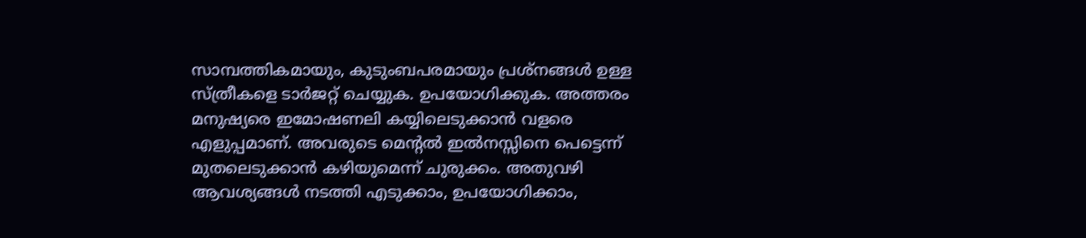സാമ്പത്തികമായും, കുടുംബപരമായും പ്രശ്‌നങ്ങള്‍ ഉള്ള സ്ത്രീകളെ ടാര്‍ജറ്റ് ചെയ്യുക. ഉപയോഗിക്കുക. അത്തരം മനുഷ്യരെ ഇമോഷണലി കയ്യിലെടുക്കാന്‍ വളരെ എളുപ്പമാണ്. അവരുടെ മെന്റല്‍ ഇല്‍നസ്സിനെ പെട്ടെന്ന് മുതലെടുക്കാന്‍ കഴിയുമെന്ന് ചുരുക്കം. അതുവഴി ആവശ്യങ്ങള്‍ നടത്തി എടുക്കാം, ഉപയോഗിക്കാം,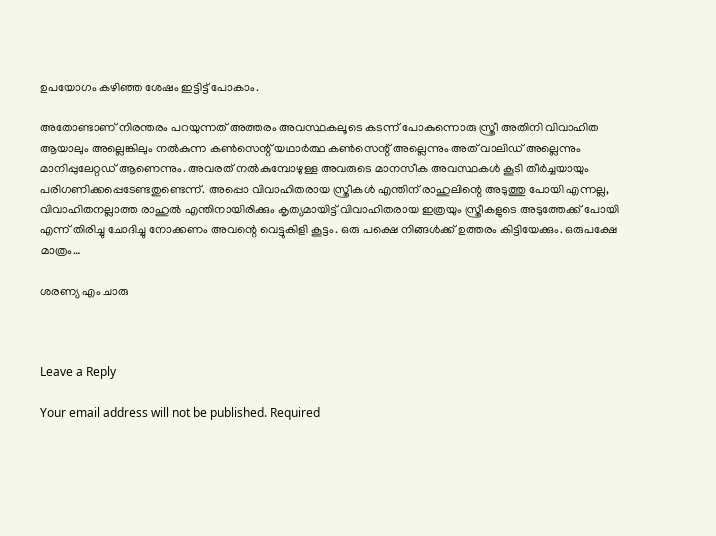ഉപയോഗം കഴിഞ്ഞ ശേഷം ഇട്ടിട്ട് പോകാം.

അതോണ്ടാണ് നിരന്തരം പറയുന്നത് അത്തരം അവസ്ഥകലൂടെ കടന്ന് പോകുന്നൊരു സ്ത്രീ അതിനി വിവാഹിത ആയാലും അല്ലെങ്കിലും നല്‍കുന്ന കണ്‍സെന്റ് യഥാര്‍ത്ഥ കണ്‍സെന്റ് അല്ലെന്നും അത് വാലിഡ് അല്ലെന്നും മാനിപ്പുലേറ്റഡ് ആണെന്നും. അവരത് നല്‍കുമ്പോഴുള്ള അവരുടെ മാനസീക അവസ്ഥകള്‍ കൂടി തീര്‍ച്ചയായും പരിഗണിക്കപ്പെടേണ്ടതുണ്ടെന്ന്. അപ്പൊ വിവാഹിതരായ സ്ത്രീകള്‍ എന്തിന് രാഹുലിന്റെ അടുത്തു പോയി എന്നല്ല, വിവാഹിതനല്ലാത്ത രാഹുല്‍ എന്തിനായിരിക്കും കൃത്യമായിട്ട് വിവാഹിതരായ ഇത്രയും സ്ത്രീകളുടെ അടുത്തേക്ക് പോയി എന്ന് തിരിച്ചു ചോദിച്ചു നോക്കണം അവന്റെ വെട്ടുകിളി കൂട്ടം. ഒരു പക്ഷെ നിങ്ങള്‍ക്ക് ഉത്തരം കിട്ടിയേക്കും. ഒരുപക്ഷേ മാത്രം…

ശരണ്യ എം ചാരു



Leave a Reply

Your email address will not be published. Required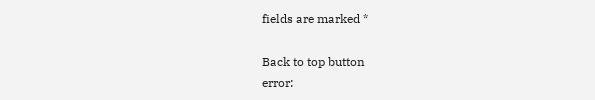fields are marked *

Back to top button
error: